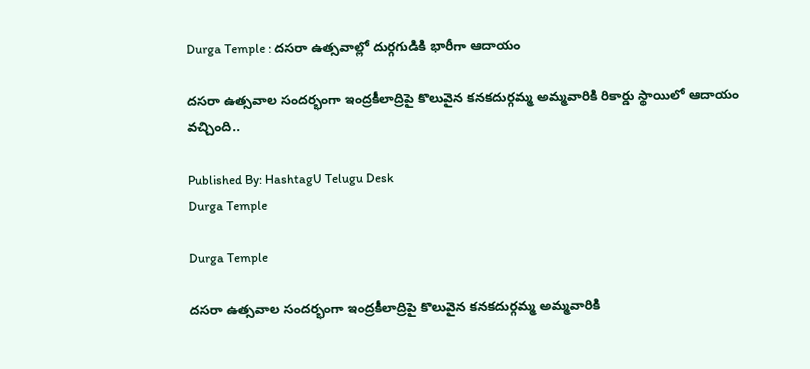Durga Temple : ద‌స‌రా ఉత్స‌వాల్లో దుర్గ‌గుడికి భారీగా ఆదాయం

దసరా ఉత్సవాల సందర్భంగా ఇంద్రకీలాద్రిపై కొలువైన క‌న‌క‌దుర్గమ్మ అమ్మవారికి రికార్డు స్థాయిలో ఆదాయం వచ్చింది..

Published By: HashtagU Telugu Desk
Durga Temple

Durga Temple

దసరా ఉత్సవాల సందర్భంగా ఇంద్రకీలాద్రిపై కొలువైన క‌న‌క‌దుర్గమ్మ అమ్మవారికి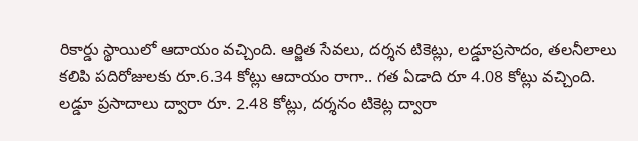రికార్డు స్థాయిలో ఆదాయం వచ్చింది. ఆర్జిత సేవలు, దర్శన టికెట్లు, లడ్డూప్రసాదం, తలనీలాలు కలిపి పదిరోజులకు రూ.6.34 కోట్లు ఆదాయం రాగా.. గత ఏడాది రూ 4.08 కోట్లు వచ్చింది. లడ్డూ ప్రసాదాలు ద్వారా రూ. 2.48 కోట్లు, దర్శనం టికెట్ల ద్వారా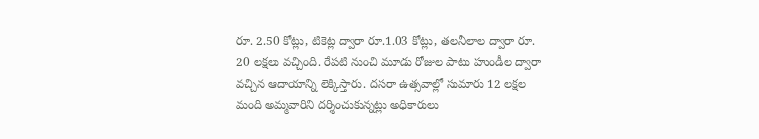రూ. 2.50 కోట్లు, టికెట్ల ద్వారా రూ.1.03 కోట్లు, తలనీలాల ద్వారా రూ. 20 లక్షలు వచ్చింది. రేపటి నుంచి మూడు రోజుల పాటు హుండీల ద్వారా వచ్చిన ఆదాయాన్ని లెక్కిస్తారు. దసరా ఉత్స‌వాల్లో సుమారు 12 ల‌క్ష‌ల మంది అమ్మవారిని దర్శించుకున్న‌ట్లు అధికారులు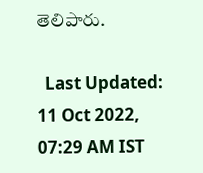తెలిపారు.

  Last Updated: 11 Oct 2022, 07:29 AM IST